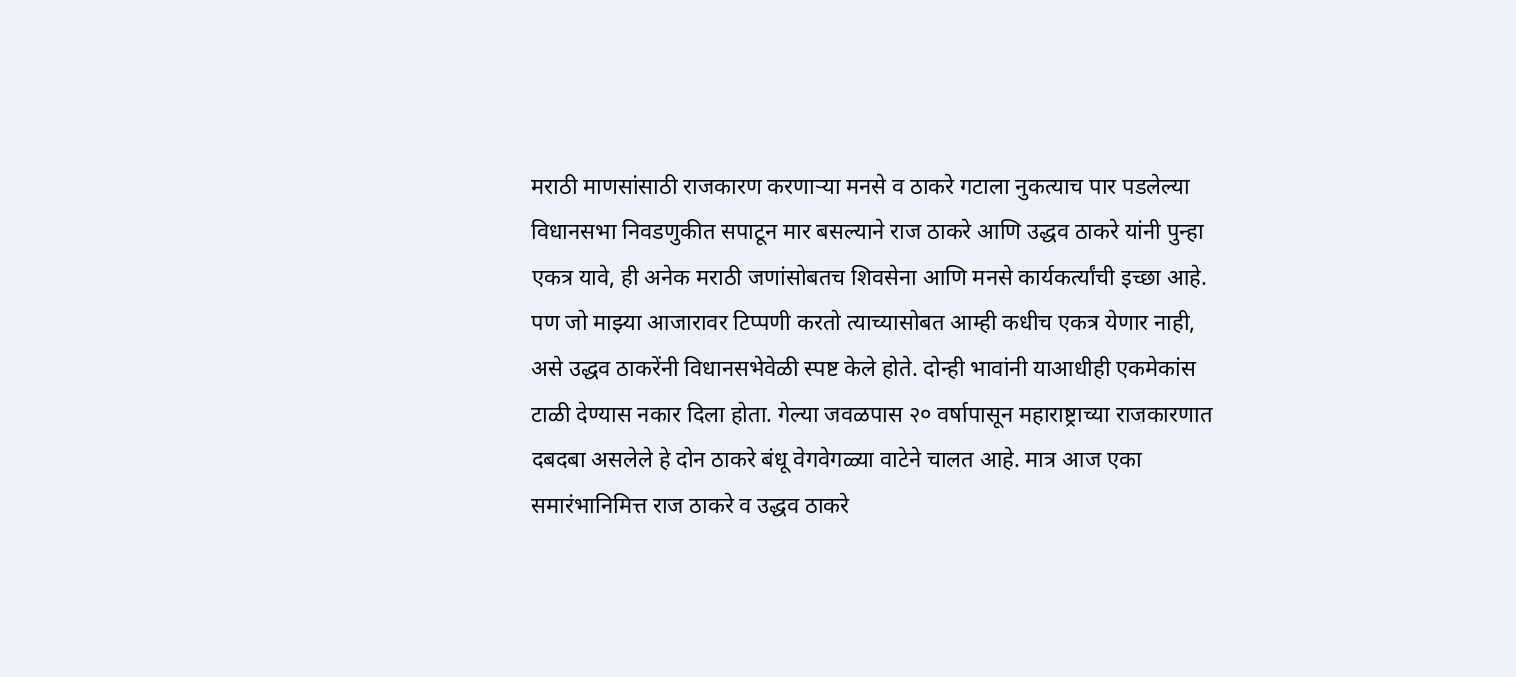मराठी माणसांसाठी राजकारण करणाऱ्या मनसे व ठाकरे गटाला नुकत्याच पार पडलेल्या विधानसभा निवडणुकीत सपाटून मार बसल्याने राज ठाकरे आणि उद्धव ठाकरे यांनी पुन्हा एकत्र यावे, ही अनेक मराठी जणांसोबतच शिवसेना आणि मनसे कार्यकर्त्यांची इच्छा आहे. पण जो माझ्या आजारावर टिप्पणी करतो त्याच्यासोबत आम्ही कधीच एकत्र येणार नाही, असे उद्धव ठाकरेंनी विधानसभेवेळी स्पष्ट केले होते. दोन्ही भावांनी याआधीही एकमेकांस टाळी देण्यास नकार दिला होता. गेल्या जवळपास २० वर्षापासून महाराष्ट्राच्या राजकारणात दबदबा असलेले हे दोन ठाकरे बंधू वेगवेगळ्या वाटेने चालत आहे. मात्र आज एका समारंभानिमित्त राज ठाकरे व उद्धव ठाकरे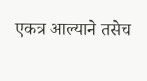एकत्र आल्याने तसेच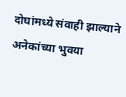दोघांमध्ये संवाही झाल्याने अनेकांच्या भुवया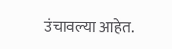उंचावल्या आहेत.